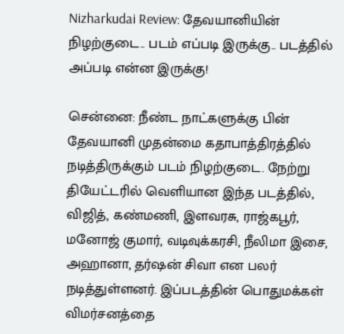Nizharkudai Review: தேவயானியின் நிழற்குடை.. படம் எப்படி இருக்கு.. படத்தில் அப்படி என்ன இருக்கு!

சென்னை: நீண்ட நாட்களுக்கு பின் தேவயானி முதன்மை கதாபாத்திரத்தில் நடித்திருக்கும் படம் நிழற்குடை. நேற்று தியேட்டரில் வெளியான இந்த படத்தில், விஜித், கண்மணி, இளவரசு, ராஜ்கபூர், மனோஜ் குமார், வடிவுக்கரசி, நீலிமா இசை, அஹானா, தர்ஷன் சிவா என பலர் நடித்துள்ளனர். இப்படத்தின் பொதுமக்கள் விமர்சனத்தை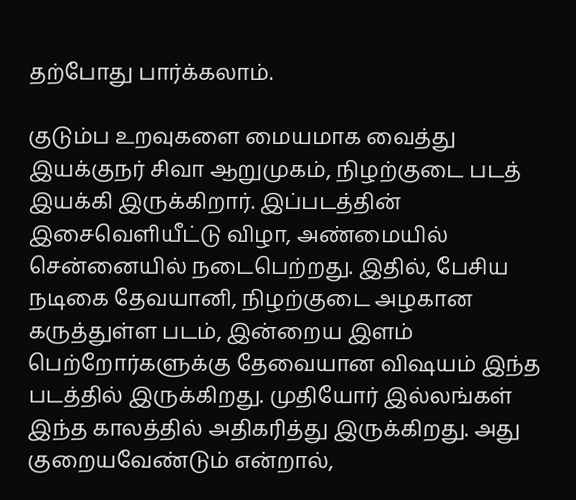தற்போது பார்க்கலாம்.

குடும்ப உறவுகளை மையமாக வைத்து இயக்குநர் சிவா ஆறுமுகம், நிழற்குடை படத் இயக்கி இருக்கிறார். இப்படத்தின் இசைவெளியீட்டு விழா, அண்மையில் சென்னையில் நடைபெற்றது. இதில், பேசிய நடிகை தேவயானி, நிழற்குடை அழகான கருத்துள்ள படம், இன்றைய இளம் பெற்றோர்களுக்கு தேவையான விஷயம் இந்த படத்தில் இருக்கிறது. முதியோர் இல்லங்கள் இந்த காலத்தில் அதிகரித்து இருக்கிறது. அது குறையவேண்டும் என்றால்,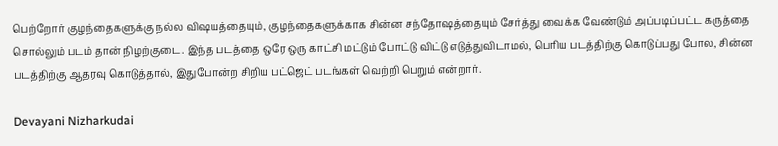பெற்றோர் குழந்தைகளுக்கு நல்ல விஷயத்தையும், குழந்தைகளுக்காக சின்ன சந்தோஷத்தையும் சேர்த்து வைக்க வேண்டும் அப்படிப்பட்ட கருத்தை சொல்லும் படம் தான் நிழற்குடை. இந்த படத்தை ஒரே ஒரு காட்சி மட்டும் போட்டு விட்டு எடுத்துவிடாமல், பெரிய படத்திற்கு கொடுப்பது போல, சின்ன படத்திற்கு ஆதரவு கொடுத்தால், இதுபோன்ற சிறிய பட்ஜெட் படங்கள் வெற்றி பெறும் என்றார்.

Devayani Nizharkudai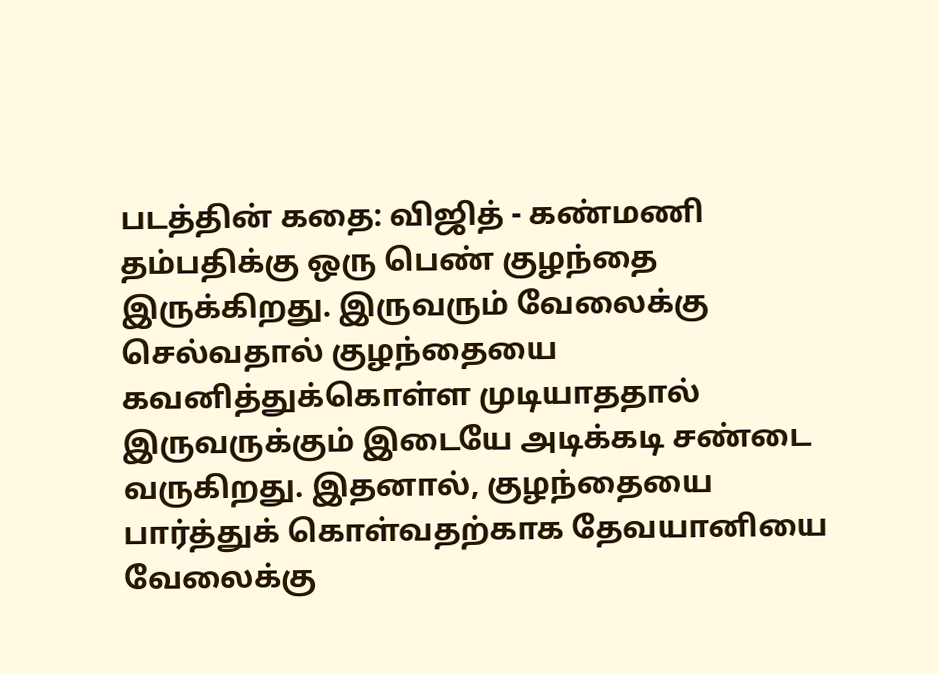படத்தின் கதை: விஜித் - கண்மணி தம்பதிக்கு ஒரு பெண் குழந்தை இருக்கிறது. இருவரும் வேலைக்கு செல்வதால் குழந்தையை கவனித்துக்கொள்ள முடியாததால் இருவருக்கும் இடையே அடிக்கடி சண்டை வருகிறது. இதனால், குழந்தையை பார்த்துக் கொள்வதற்காக தேவயானியை வேலைக்கு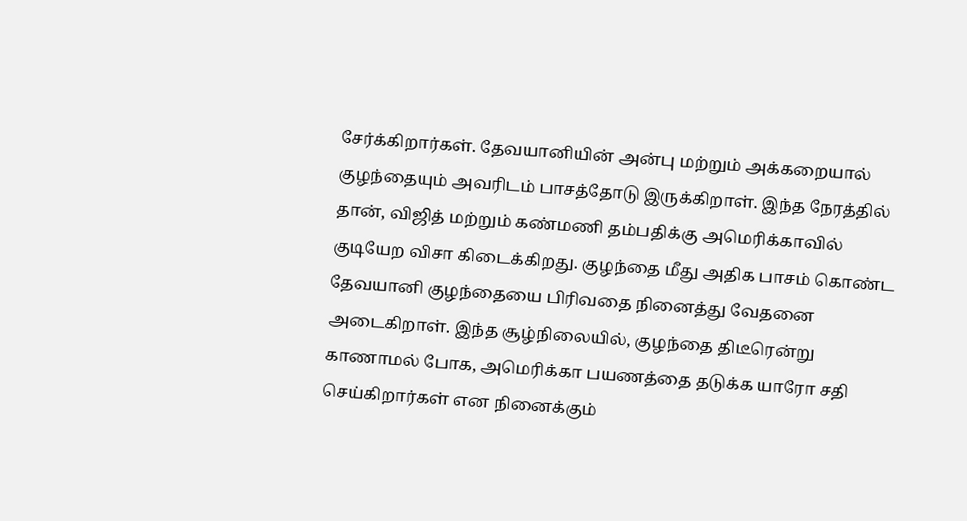சேர்க்கிறார்கள். தேவயானியின் அன்பு மற்றும் அக்கறையால் குழந்தையும் அவரிடம் பாசத்தோடு இருக்கிறாள். இந்த நேரத்தில் தான், விஜித் மற்றும் கண்மணி தம்பதிக்கு அமெரிக்காவில் குடியேற விசா கிடைக்கிறது. குழந்தை மீது அதிக பாசம் கொண்ட தேவயானி குழந்தையை பிரிவதை நினைத்து வேதனை அடைகிறாள். இந்த சூழ்நிலையில், குழந்தை திடீரென்று காணாமல் போக, அமெரிக்கா பயணத்தை தடுக்க யாரோ சதி செய்கிறார்கள் என நினைக்கும்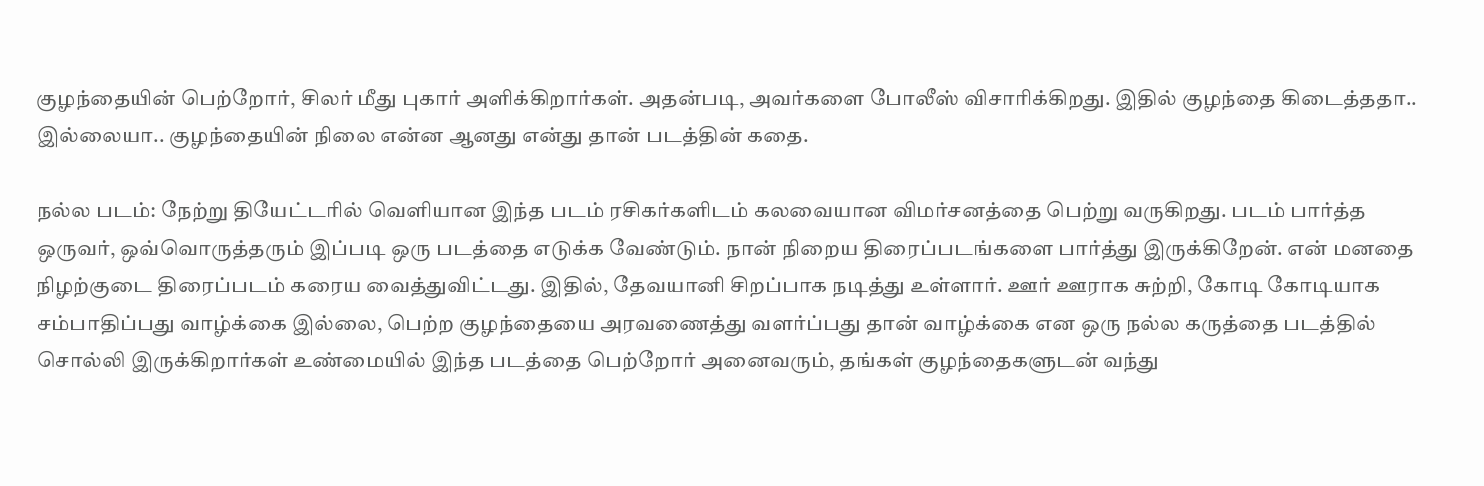குழந்தையின் பெற்றோர், சிலர் மீது புகார் அளிக்கிறார்கள். அதன்படி, அவர்களை போலீஸ் விசாரிக்கிறது. இதில் குழந்தை கிடைத்ததா.. இல்லையா.. குழந்தையின் நிலை என்ன ஆனது என்து தான் படத்தின் கதை.

நல்ல படம்: நேற்று தியேட்டரில் வெளியான இந்த படம் ரசிகர்களிடம் கலவையான விமர்சனத்தை பெற்று வருகிறது. படம் பார்த்த ஒருவர், ஒவ்வொருத்தரும் இப்படி ஒரு படத்தை எடுக்க வேண்டும். நான் நிறைய திரைப்படங்களை பார்த்து இருக்கிறேன். என் மனதை நிழற்குடை திரைப்படம் கரைய வைத்துவிட்டது. இதில், தேவயானி சிறப்பாக நடித்து உள்ளார். ஊர் ஊராக சுற்றி, கோடி கோடியாக சம்பாதிப்பது வாழ்க்கை இல்லை, பெற்ற குழந்தையை அரவணைத்து வளர்ப்பது தான் வாழ்க்கை என ஒரு நல்ல கருத்தை படத்தில் சொல்லி இருக்கிறார்கள் உண்மையில் இந்த படத்தை பெற்றோர் அனைவரும், தங்கள் குழந்தைகளுடன் வந்து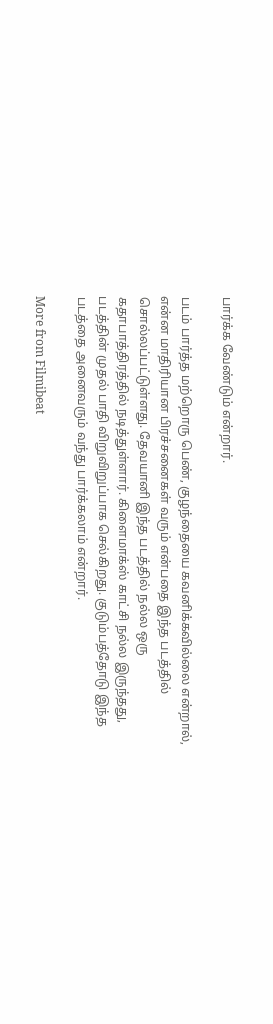பார்க்க வேண்டும் என்றார்.

படம் பார்த்த மற்றொரு பெண், குழந்தையை கவனிக்கவில்லை என்றால், என்ன மாதிரியான பிரச்சனைகள் வரும் என்பதை இந்த படத்தில் சொல்லப்பட்டுள்ளது. தேவயானி இந்த படத்தில் நல்ல ஒரு கதாபாத்திரத்தில் நடித்துள்ளார். கிளைமாக்ஸ் காட்சி நல்ல இருந்தது, படத்தின் முதல் பாதி விறுவிறுப்பாக செல்கிறது. குடும்பத்தோடு இந்த படத்தை அனைவரும் வந்து பார்க்கலாம் என்றார்.

More from Filmibeat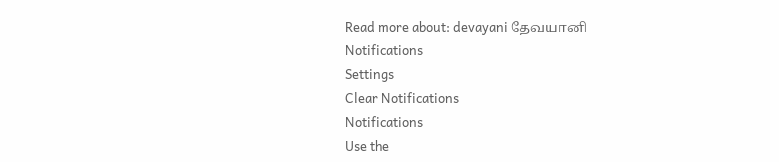Read more about: devayani தேவயானி
Notifications
Settings
Clear Notifications
Notifications
Use the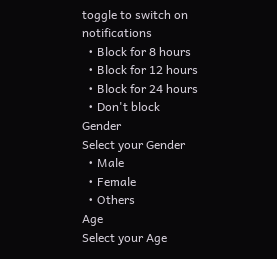toggle to switch on notifications
  • Block for 8 hours
  • Block for 12 hours
  • Block for 24 hours
  • Don't block
Gender
Select your Gender
  • Male
  • Female
  • Others
Age
Select your Age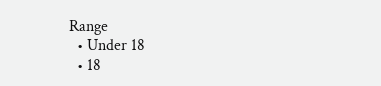Range
  • Under 18
  • 18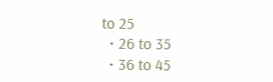to 25
  • 26 to 35
  • 36 to 45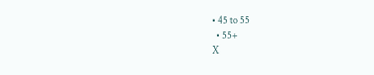• 45 to 55
  • 55+
X